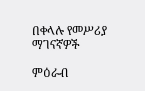በቀላሉ የመሥሪያ ማገናኛዎች

ምዕራብ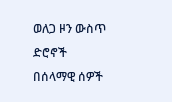ወለጋ ዞን ውስጥ ድሮኖች በሰላማዊ ሰዎች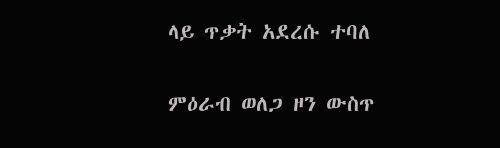ላይ ጥቃት አደረሱ ተባለ


ምዕራብ ወለጋ ዞን ውስጥ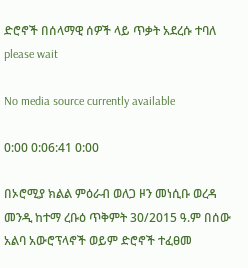ድሮኖች በሰላማዊ ሰዎች ላይ ጥቃት አደረሱ ተባለ
please wait

No media source currently available

0:00 0:06:41 0:00

በኦሮሚያ ክልል ምዕራብ ወለጋ ዞን መነሲቡ ወረዳ መንዲ ከተማ ረቡዕ ጥቅምት 30/2015 ዓ.ም በሰው አልባ አውሮፕላኖች ወይም ድሮኖች ተፈፀመ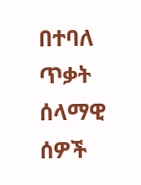በተባለ ጥቃት ሰላማዊ ሰዎች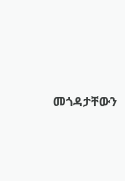መጎዳታቸውን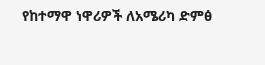የከተማዋ ነዋሪዎች ለአሜሪካ ድምፅ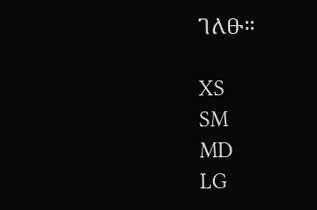ገለፁ።

XS
SM
MD
LG